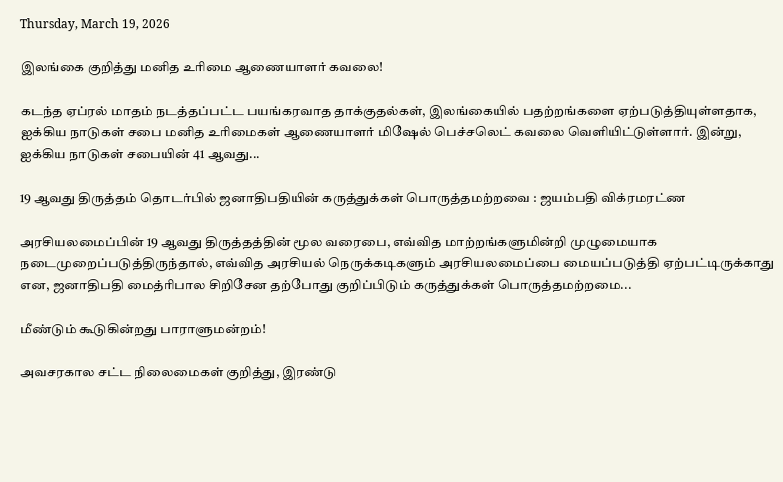Thursday, March 19, 2026

இலங்கை குறித்து மனித உரிமை ஆணையாளர் கவலை!

கடந்த ஏப்ரல் மாதம் நடத்தப்பட்ட பயங்கரவாத தாக்குதல்கள், இலங்கையில் பதற்றங்களை ஏற்படுத்தியுள்ளதாக, ஐக்கிய நாடுகள் சபை மனித உரிமைகள் ஆணையாளர் மிஷேல் பெச்சலெட் கவலை வெளியிட்டுள்ளார். இன்று, ஐக்கிய நாடுகள் சபையின் 41 ஆவது...

19 ஆவது திருத்தம் தொடர்பில் ஜனாதிபதியின் கருத்துக்கள் பொருத்தமற்றவை : ஜயம்பதி விக்ரமரட்ண

அரசியலமைப்பின் 19 ஆவது திருத்தத்தின் மூல வரைபை, எவ்வித மாற்றங்களுமின்றி முழுமையாக நடைமுறைப்படுத்திருந்தால், எவ்வித அரசியல் நெருக்கடிகளும் அரசியலமைப்பை மையப்படுத்தி ஏற்பட்டிருக்காது என, ஜனாதிபதி மைத்ரிபால சிறிசேன தற்போது குறிப்பிடும் கருத்துக்கள் பொருத்தமற்றமை...

மீண்டும் கூடுகின்றது பாராளுமன்றம்!

அவசரகால சட்ட நிலைமைகள் குறித்து, இரண்டு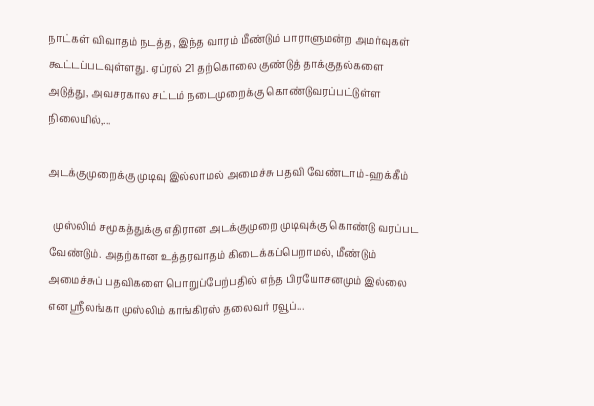நாட்கள் விவாதம் நடத்த, இந்த வாரம் மீண்டும் பாராளுமன்ற அமர்வுகள் கூட்டப்படவுள்ளது. ஏப்ரல் 21 தற்கொலை குண்டுத் தாக்குதல்களை அடுத்து, அவசரகால சட்டம் நடைமுறைக்கு கொண்டுவரப்பட்டுள்ள நிலையில்,...

அடக்குமுறைக்கு முடிவு இல்லாமல் அமைச்சு பதவி வேண்டாம்-ஹக்கீம்

  முஸ்லிம் சமூகத்துக்கு எதிரான அடக்குமுறை முடிவுக்கு கொண்டு வரப்பட வேண்டும். அதற்கான உத்தரவாதம் கிடைக்கப்பெறாமல், மீண்டும் அமைச்சுப் பதவிகளை பொறுப்பேற்பதில் எந்த பிரயோசனமும் இல்லை என ஸ்ரீலங்கா முஸ்லிம் காங்கிரஸ் தலைவர் ரவூப்...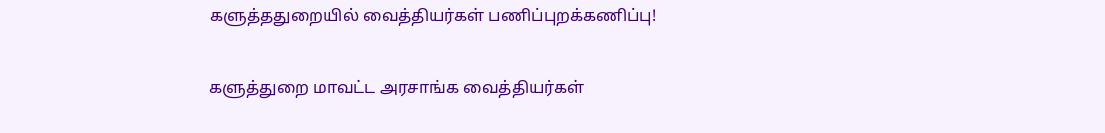களுத்ததுறையில் வைத்தியர்கள் பணிப்புறக்கணிப்பு!

களுத்துறை மாவட்ட அரசாங்க வைத்தியர்கள்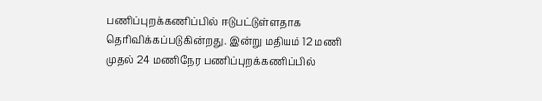பணிப்புறக்கணிப்பில் ஈடுபட்டுள்ளதாக தெரிவிக்கப்படுகின்றது. இன்று மதியம் 12 மணி முதல் 24 மணிநேர பணிப்புறக்கணிப்பில்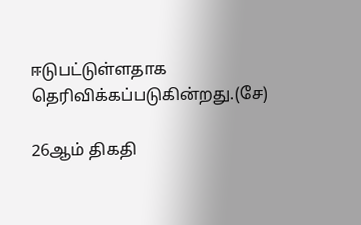ஈடுபட்டுள்ளதாக தெரிவிக்கப்படுகின்றது.(சே)

26ஆம் திகதி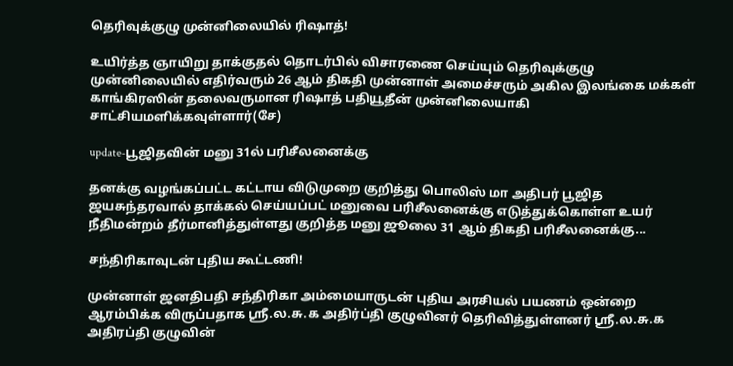தெரிவுக்குழு முன்னிலையில் ரிஷாத்!

உயிர்த்த ஞாயிறு தாக்குதல் தொடர்பில் விசாரணை செய்யும் தெரிவுக்குழு முன்னிலையில் எதிர்வரும் 26 ஆம் திகதி முன்னாள் அமைச்சரும் அகில இலங்கை மக்கள் காங்கிரஸின் தலைவருமான ரிஷாத் பதியூதீன் முன்னிலையாகி சாட்சியமளிக்கவுள்ளார்(சே)

update-பூஜிதவின் மனு 31ல் பரிசீலனைக்கு

தனக்கு வழங்கப்பட்ட கட்டாய விடுமுறை குறித்து பொலிஸ் மா அதிபர் பூஜித ஜயசுந்தரவால் தாக்கல் செய்யப்பட் மனுவை பரிசீலனைக்கு எடுத்துக்கொள்ள உயர் நீதிமன்றம் தீர்மானித்துள்ளது குறித்த மனு ஜூலை 31 ஆம் திகதி பரிசீலனைக்கு...

சந்திரிகாவுடன் புதிய கூட்டணி!

முன்னாள் ஜனதிபதி சந்திரிகா அம்மையாருடன் புதிய அரசியல் பயணம் ஒன்றை ஆரம்பிக்க விருப்பதாக ஸ்ரீ.ல.சு.க அதிர்ப்தி குழுவினர் தெரிவித்துள்ளனர் ஸ்ரீ.ல.சு.க அதிரப்தி குழுவின்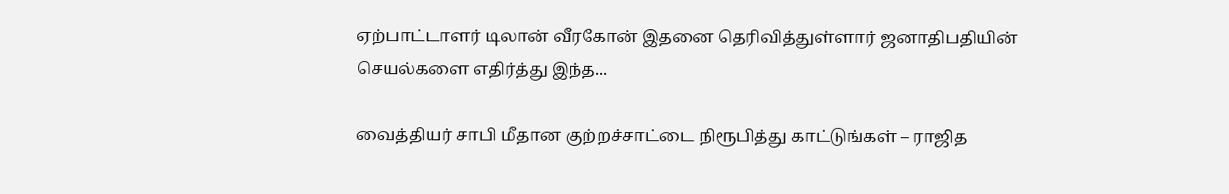ஏற்பாட்டாளர் டிலான் வீரகோன் இதனை தெரிவித்துள்ளார் ஜனாதிபதியின் செயல்களை எதிர்த்து இந்த...

வைத்தியர் சாபி மீதான குற்றச்சாட்டை நிரூபித்து காட்டுங்கள் – ராஜித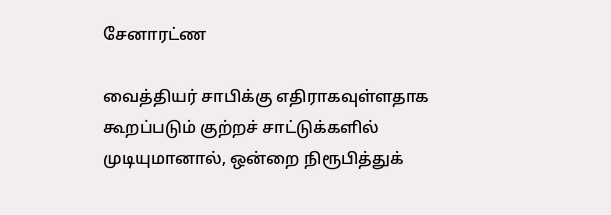சேனாரட்ண

வைத்தியர் சாபிக்கு எதிராகவுள்ளதாக கூறப்படும் குற்றச் சாட்டுக்களில் முடியுமானால், ஒன்றை நிரூபித்துக்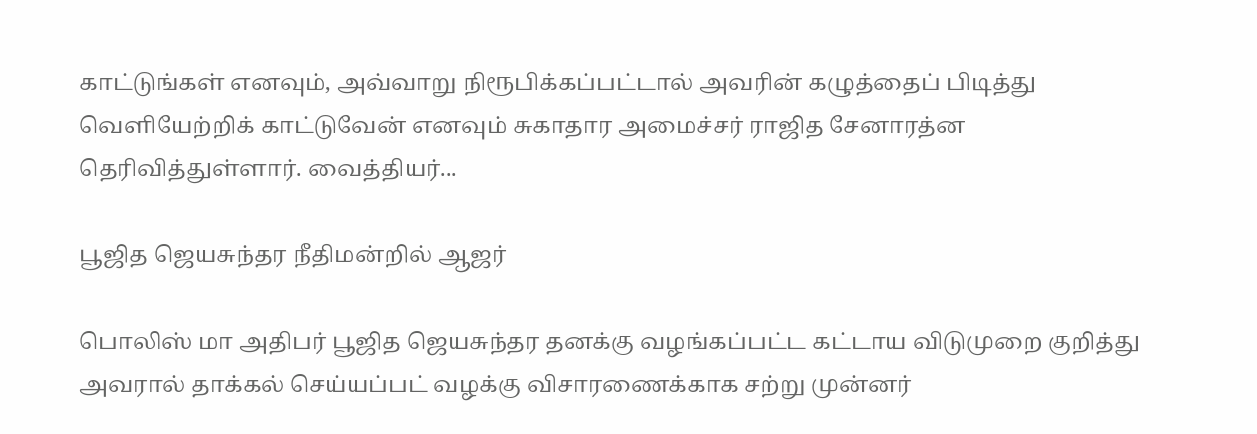காட்டுங்கள் எனவும், அவ்வாறு நிரூபிக்கப்பட்டால் அவரின் கழுத்தைப் பிடித்து வெளியேற்றிக் காட்டுவேன் எனவும் சுகாதார அமைச்சர் ராஜித சேனாரத்ன தெரிவித்துள்ளார். வைத்தியர்...

பூஜித ஜெயசுந்தர நீதிமன்றில் ஆஜர்

பொலிஸ் மா அதிபர் பூஜித ஜெயசுந்தர தனக்கு வழங்கப்பட்ட கட்டாய விடுமுறை குறித்து அவரால் தாக்கல் செய்யப்பட் வழக்கு விசாரணைக்காக சற்று முன்னர்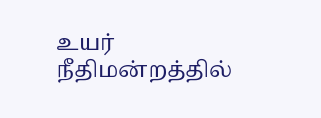உயர் நீதிமன்றத்தில்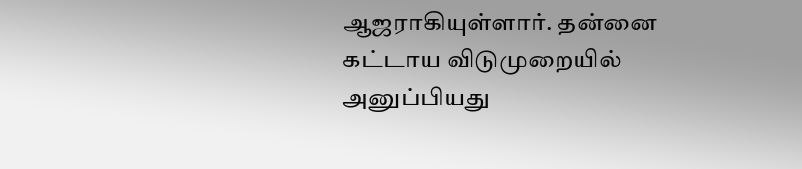ஆஜராகியுள்ளார். தன்னை கட்டாய விடுமுறையில் அனுப்பியது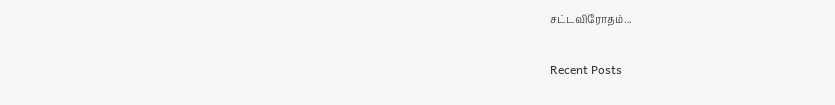சட்டவிரோதம்...

Recent Posts